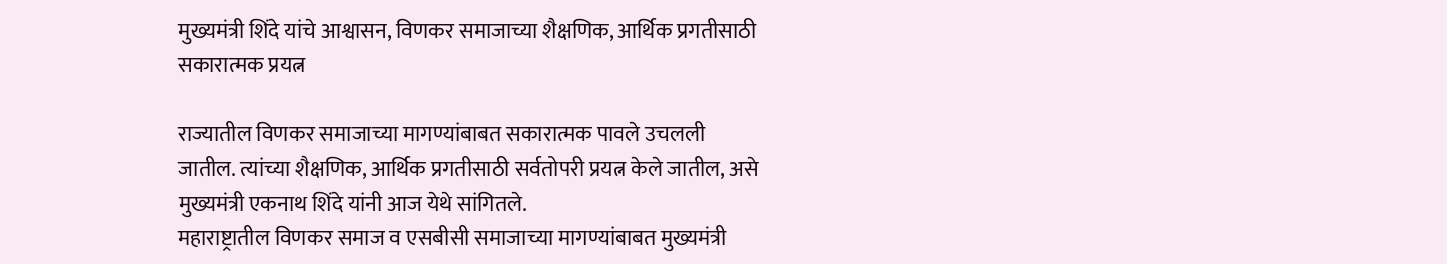मुख्यमंत्री शिंदे यांचे आश्वासन, विणकर समाजाच्या शैक्षणिक, आर्थिक प्रगतीसाठी सकारात्मक प्रयत्न

राज्यातील विणकर समाजाच्या मागण्यांबाबत सकारात्मक पावले उचलली जातील. त्यांच्या शैक्षणिक, आर्थिक प्रगतीसाठी सर्वतोपरी प्रयत्न केले जातील, असे मुख्यमंत्री एकनाथ शिंदे यांनी आज येथे सांगितले.
महाराष्ट्रातील विणकर समाज व एसबीसी समाजाच्या मागण्यांबाबत मुख्यमंत्री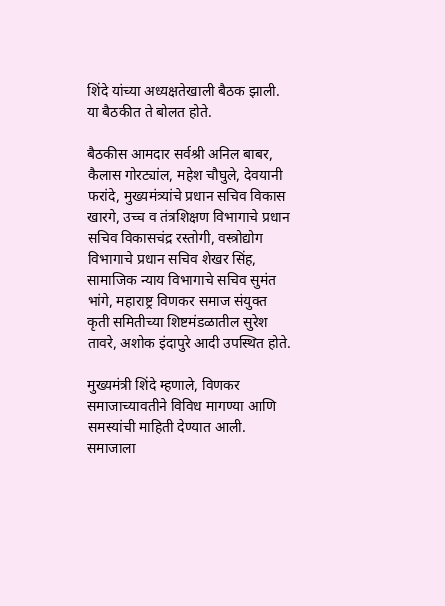शिंदे यांच्या अध्यक्षतेखाली बैठक झाली. या बैठकीत ते बोलत होते.

बैठकीस आमदार सर्वश्री अनिल बाबर, कैलास गोरट्यांल, महेश चौघुले, देवयानी फरांदे, मुख्यमंत्र्यांचे प्रधान सचिव विकास खारगे, उच्च व तंत्रशिक्षण विभागाचे प्रधान सचिव विकासचंद्र रस्तोगी, वस्त्रोद्योग विभागाचे प्रधान सचिव शेखर सिंह, सामाजिक न्याय विभागाचे सचिव सुमंत भांगे, महाराष्ट्र विणकर समाज संयुक्त कृती समितीच्या शिष्टमंडळातील सुरेश तावरे, अशोक इंदापुरे आदी उपस्थित होते.

मुख्यमंत्री शिंदे म्हणाले, विणकर समाजाच्यावतीने विविध मागण्या आणि समस्यांची माहिती देण्यात आली. समाजाला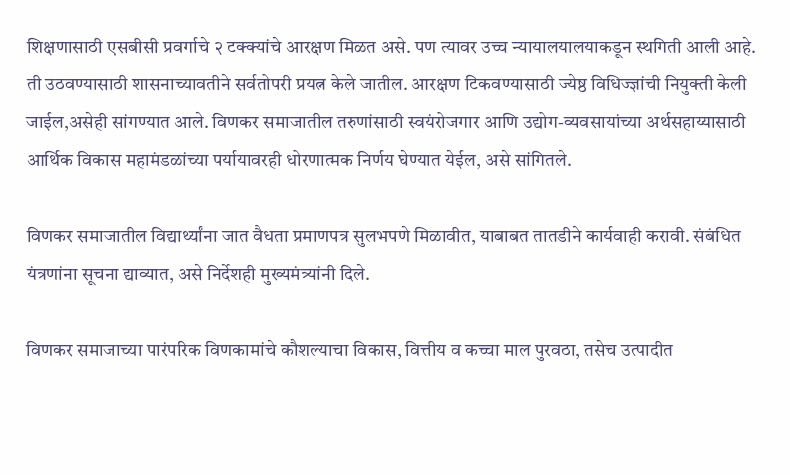शिक्षणासाठी एसबीसी प्रवर्गाचे २ टक्क्यांचे आरक्षण मिळत असे. पण त्यावर उच्च न्यायालयालयाकडून स्थगिती आली आहे. ती उठवण्यासाठी शासनाच्यावतीने सर्वतोपरी प्रयत्न केले जातील. आरक्षण टिकवण्यासाठी ज्येष्ठ विधिज्ज्ञांची नियुक्ती केली जाईल,असेही सांगण्यात आले. विणकर समाजातील तरुणांसाठी स्वयंरोजगार आणि उद्योग-व्यवसायांच्या अर्थसहाय्यासाठी आर्थिक विकास महामंडळांच्या पर्यायावरही धोरणात्मक निर्णय घेण्यात येईल, असे सांगितले.

विणकर समाजातील विद्यार्थ्यांना जात वैधता प्रमाणपत्र सुलभपणे मिळावीत, याबाबत तातडीने कार्यवाही करावी. संबंधित यंत्रणांना सूचना द्याव्यात, असे निर्देशही मुख्यमंत्र्यांनी दिले.

विणकर समाजाच्या पारंपरिक विणकामांचे कौशल्याचा विकास, वित्तीय व कच्चा माल पुरवठा, तसेच उत्पादीत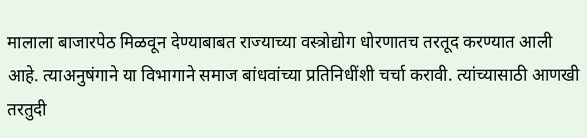मालाला बाजारपेठ मिळवून देण्याबाबत राज्याच्या वस्त्रोद्योग धोरणातच तरतूद करण्यात आली आहे. त्याअनुषंगाने या विभागाने समाज बांधवांच्या प्रतिनिधींशी चर्चा करावी. त्यांच्यासाठी आणखी तरतुदी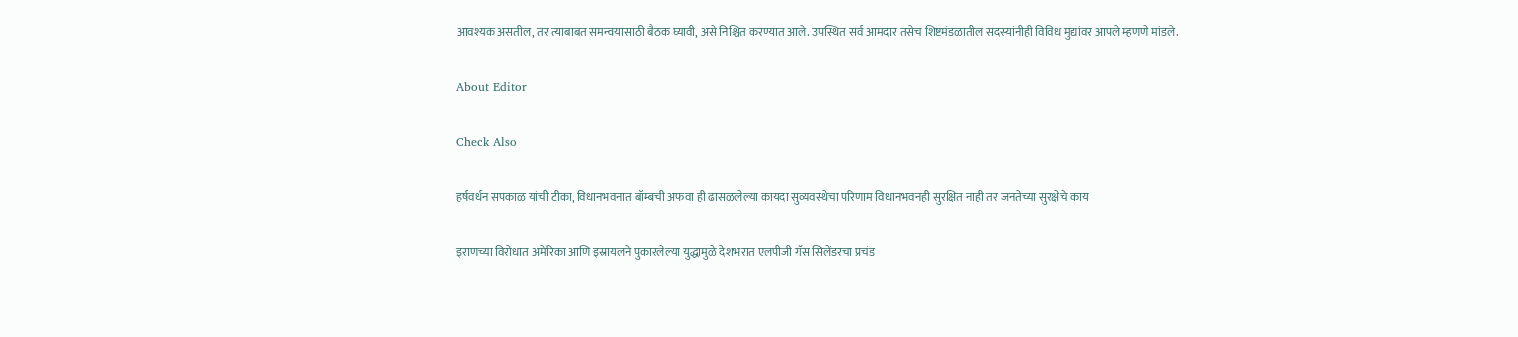आवश्यक असतील, तर त्याबाबत समन्वयासाठी बैठक घ्यावी, असे निश्चित करण्यात आले. उपस्थित सर्व आमदार तसेच शिष्टमंडळातील सदस्यांनीही विविध मुद्यांवर आपले म्हणणे मांडले.

About Editor

Check Also

हर्षवर्धन सपकाळ यांची टीका, विधानभवनात बॉम्बची अफवा ही ढासळलेल्या कायदा सुव्यवस्थेचा परिणाम विधानभवनही सुरक्षित नाही तर जनतेच्या सुरक्षेचे काय

इराणच्या विरोधात अमेरिका आणि इस्रायलने पुकारलेल्या युद्धामुळे देशभरात एलपीजी गॅस सिलेंडरचा प्रचंड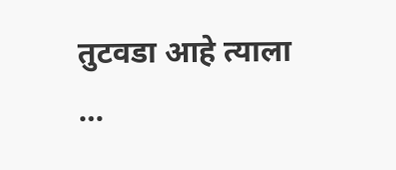तुटवडा आहे त्याला …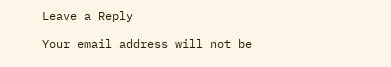Leave a Reply

Your email address will not be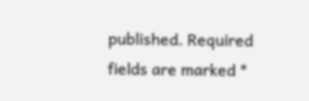published. Required fields are marked *